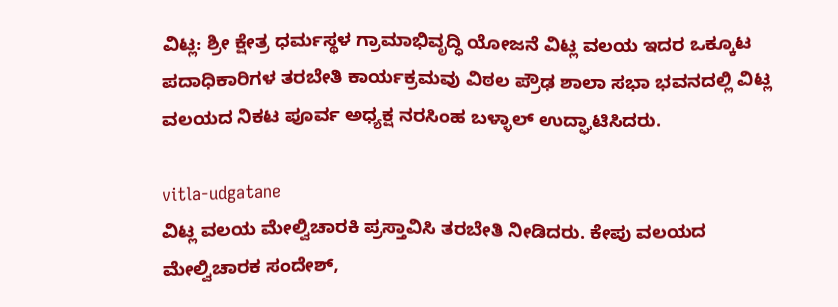ವಿಟ್ಲ: ಶ್ರೀ ಕ್ಷೇತ್ರ ಧರ್ಮಸ್ಥಳ ಗ್ರಾಮಾಭಿವೃದ್ಧಿ ಯೋಜನೆ ವಿಟ್ಲ ವಲಯ ಇದರ ಒಕ್ಕೂಟ ಪದಾಧಿಕಾರಿಗಳ ತರಬೇತಿ ಕಾರ್ಯಕ್ರಮವು ವಿಠಲ ಪ್ರೌಢ ಶಾಲಾ ಸಭಾ ಭವನದಲ್ಲಿ ವಿಟ್ಲ ವಲಯದ ನಿಕಟ ಪೂರ್ವ ಅಧ್ಯಕ್ಷ ನರಸಿಂಹ ಬಳ್ಳಾಲ್ ಉದ್ಘಾಟಿಸಿದರು.

vitla-udgatane
ವಿಟ್ಲ ವಲಯ ಮೇಲ್ವಿಚಾರಕಿ ಪ್ರಸ್ತಾವಿಸಿ ತರಬೇತಿ ನೀಡಿದರು. ಕೇಪು ವಲಯದ ಮೇಲ್ವಿಚಾರಕ ಸಂದೇಶ್,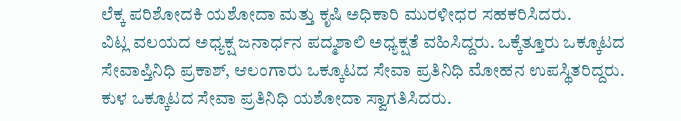ಲೆಕ್ಕ ಪರಿಶೋದಕಿ ಯಶೋದಾ ಮತ್ತು ಕೃಷಿ ಅಧಿಕಾರಿ ಮುರಳೀಧರ ಸಹಕರಿಸಿದರು.
ವಿಟ್ಲ ವಲಯದ ಅಧ್ಯಕ್ಷ ಜನಾರ್ಧನ ಪದ್ಮಶಾಲಿ ಅಧ್ಯಕ್ಷತೆ ವಹಿಸಿದ್ದರು. ಒಕ್ಕೆತ್ತೂರು ಒಕ್ಕೂಟದ ಸೇವಾಪ್ತಿನಿಧಿ ಪ್ರಕಾಶ್, ಆಲಂಗಾರು ಒಕ್ಕೂಟದ ಸೇವಾ ಪ್ರತಿನಿಧಿ ಮೋಹನ ಉಪಸ್ಥಿತರಿದ್ದರು. ಕುಳ ಒಕ್ಕೂಟದ ಸೇವಾ ಪ್ರತಿನಿಧಿ ಯಶೋದಾ ಸ್ವಾಗತಿಸಿದರು.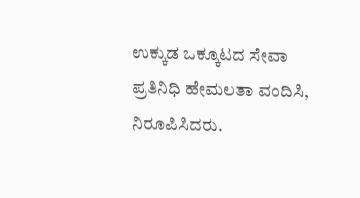ಉಕ್ಕುಡ ಒಕ್ಕೂಟದ ಸೇವಾ ಪ್ರತಿನಿಧಿ ಹೇಮಲತಾ ವಂದಿಸಿ, ನಿರೂಪಿಸಿದರು.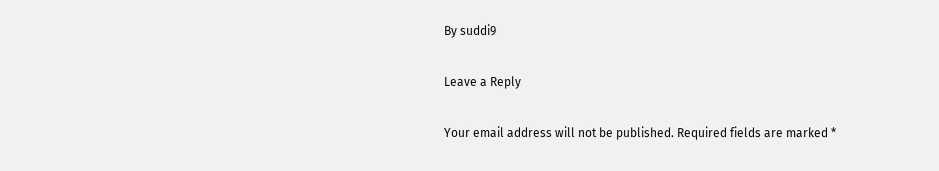By suddi9

Leave a Reply

Your email address will not be published. Required fields are marked *